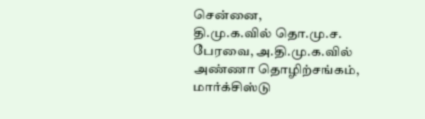சென்னை,
தி.மு.க.வில் தொ.மு.ச. பேரவை, அ.தி.மு.க.வில் அண்ணா தொழிற்சங்கம், மார்க்சிஸ்டு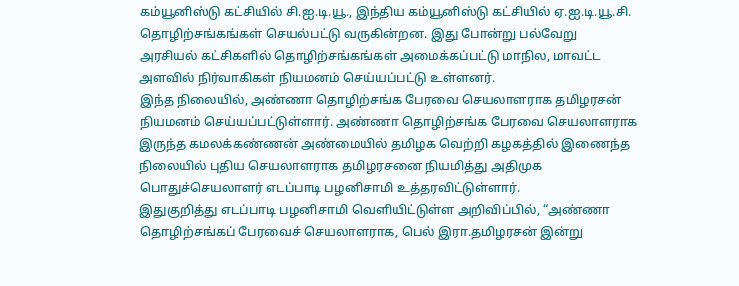கம்யூனிஸ்டு கட்சியில் சி.ஐ.டி.யூ., இந்திய கம்யூனிஸ்டு கட்சியில் ஏ.ஐ.டி.யூ.சி. தொழிற்சங்கங்கள் செயல்பட்டு வருகின்றன. இது போன்று பல்வேறு அரசியல் கட்சிகளில் தொழிற்சங்கங்கள் அமைக்கப்பட்டு மாநில, மாவட்ட அளவில் நிர்வாகிகள் நியமனம் செய்யப்பட்டு உள்ளனர்.
இந்த நிலையில், அண்ணா தொழிற்சங்க பேரவை செயலாளராக தமிழரசன் நியமனம் செய்யப்பட்டுள்ளார். அண்ணா தொழிற்சங்க பேரவை செயலாளராக இருந்த கமலக்கண்ணன் அண்மையில் தமிழக வெற்றி கழகத்தில் இணைந்த நிலையில் புதிய செயலாளராக தமிழரசனை நியமித்து அதிமுக பொதுச்செயலாளர் எடப்பாடி பழனிசாமி உத்தரவிட்டுள்ளார்.
இதுகுறித்து எடப்பாடி பழனிசாமி வெளியிட்டுள்ள அறிவிப்பில், “அண்ணா தொழிற்சங்கப் பேரவைச் செயலாளராக, பெல் இரா.தமிழரசன் இன்று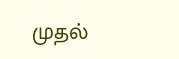முதல்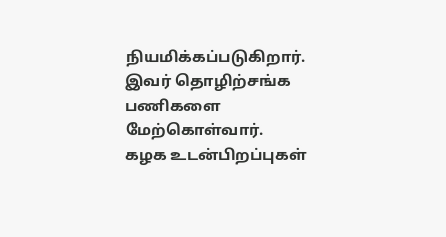நியமிக்கப்படுகிறார். இவர் தொழிற்சங்க பணிகளை மேற்கொள்வார். கழக உடன்பிறப்புகள்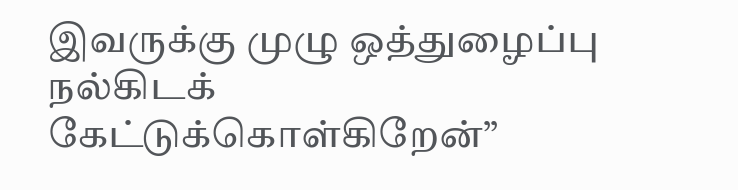இவருக்கு முழு ஒத்துழைப்பு நல்கிடக் கேட்டுக்கொள்கிறேன்”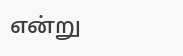என்று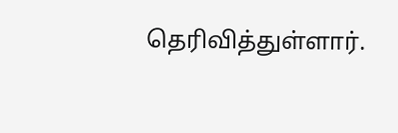தெரிவித்துள்ளார்.